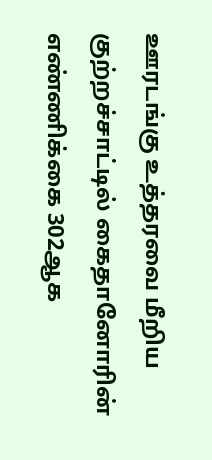ஊரடங்கு உத்தரவை மீறிய குற்றச்சாட்டில் கைதானோரின் எண்ணிக்கை 302ஆக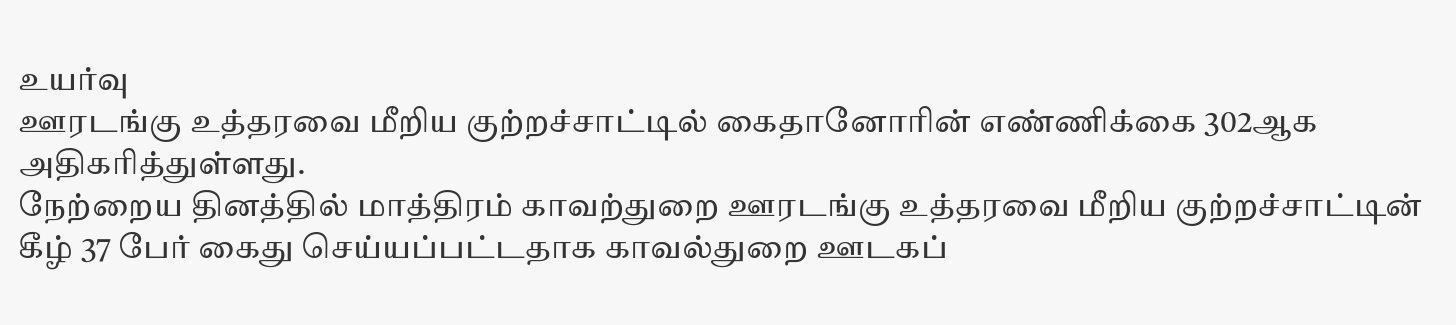உயர்வு
ஊரடங்கு உத்தரவை மீறிய குற்றச்சாட்டில் கைதானோரின் எண்ணிக்கை 302ஆக அதிகரித்துள்ளது.
நேற்றைய தினத்தில் மாத்திரம் காவற்துறை ஊரடங்கு உத்தரவை மீறிய குற்றச்சாட்டின் கீழ் 37 பேர் கைது செய்யப்பட்டதாக காவல்துறை ஊடகப்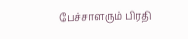பேச்சாளரும் பிரதி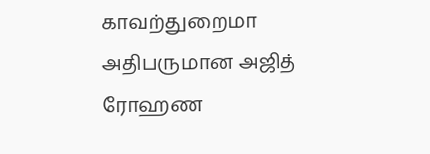காவற்துறைமா அதிபருமான அஜித் ரோஹண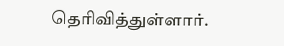தெரிவித்துள்ளார்.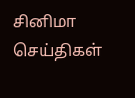சினிமா செய்திகள்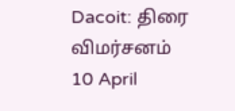Dacoit: திரை விமர்சனம்
10 April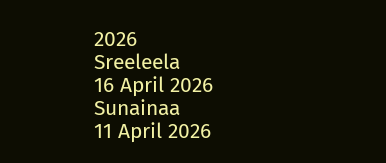2026
Sreeleela
16 April 2026
Sunainaa
11 April 2026